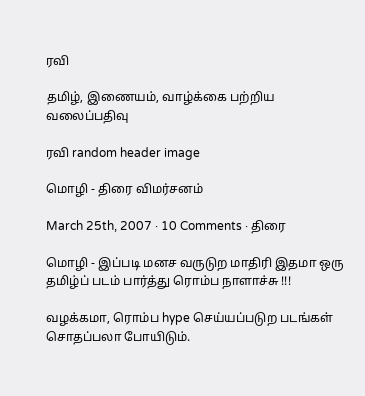ரவி

தமிழ், இணையம், வாழ்க்கை பற்றிய வலைப்பதிவு

ரவி random header image

மொழி - திரை விமர்சனம்

March 25th, 2007 · 10 Comments · திரை

மொழி - இப்படி மனச வருடுற மாதிரி இதமா ஒரு தமிழ்ப் படம் பார்த்து ரொம்ப நாளாச்சு !!!

வழக்கமா, ரொம்ப hype செய்யப்படுற படங்கள் சொதப்பலா போயிடும்.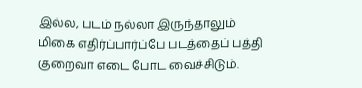இல்ல, படம் நல்லா இருந்தாலும் மிகை எதிர்ப்பார்ப்பே படத்தைப் பத்தி குறைவா எடை போட வைச்சிடும்.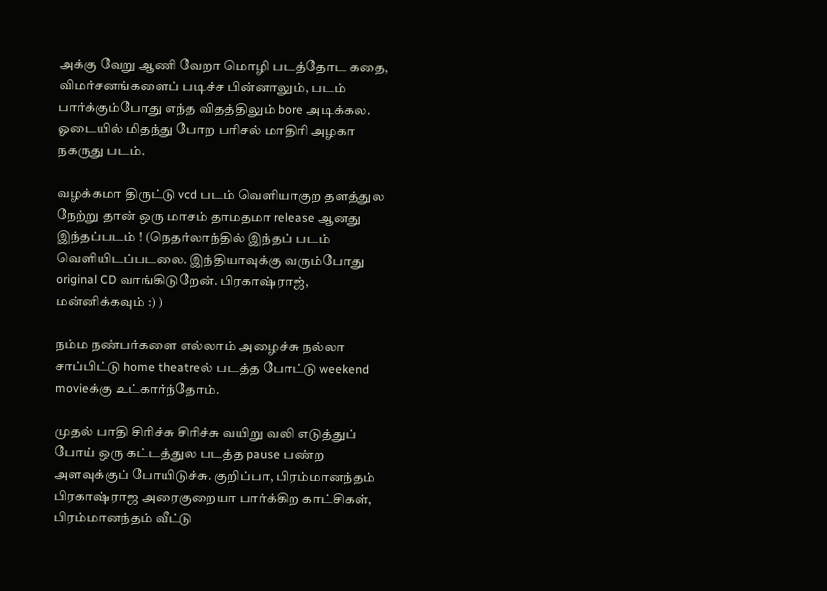அக்கு வேறு ஆணி வேறா மொழி படத்தோட கதை, விமர்சனங்களைப் படிச்ச பின்னாலும், படம் பார்க்கும்போது எந்த விதத்திலும் bore அடிக்கல. ஓடையில் மிதந்து போற பரிசல் மாதிரி அழகா நகருது படம்.

வழக்கமா திருட்டு vcd படம் வெளியாகுற தளத்துல நேற்று தான் ஒரு மாசம் தாமதமா release ஆனது இந்தப்படம் ! (நெதர்லாந்தில் இந்தப் படம் வெளியிடப்படலை. இந்தியாவுக்கு வரும்போது original CD வாங்கிடுறேன். பிரகாஷ்ராஜ், மன்னிக்கவும் :) )

நம்ம நண்பர்களை எல்லாம் அழைச்சு நல்லா சாப்பிட்டு home theatreல் படத்த போட்டு weekend movieக்கு உட்கார்ந்தோம்.

முதல் பாதி சிரிச்சு சிரிச்சு வயிறு வலி எடுத்துப் போய் ஒரு கட்டத்துல படத்த pause பண்ற அளவுக்குப் போயிடுச்சு. குறிப்பா, பிரம்மானந்தம் பிரகாஷ்ராஜ அரைகுறையா பார்க்கிற காட்சிகள், பிரம்மானந்தம் வீட்டு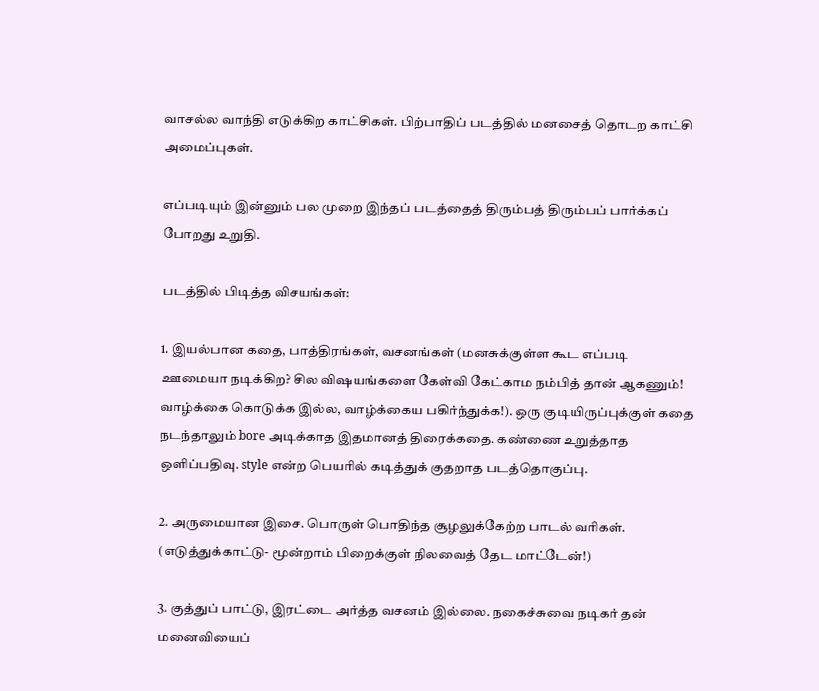வாசல்ல வாந்தி எடுக்கிற காட்சிகள். பிற்பாதிப் படத்தில் மனசைத் தொடற காட்சி அமைப்புகள்.

எப்படியும் இன்னும் பல முறை இந்தப் படத்தைத் திரும்பத் திரும்பப் பார்க்கப் போறது உறுதி.

படத்தில் பிடித்த விசயங்கள்:

1. இயல்பான கதை, பாத்திரங்கள், வசனங்கள் (மனசுக்குள்ள கூட எப்படி ஊமையா நடிக்கிற? சில விஷயங்களை கேள்வி கேட்காம நம்பித் தான் ஆகணும்! வாழ்க்கை கொடுக்க இல்ல, வாழ்க்கைய பகிர்ந்துக்க!). ஒரு குடியிருப்புக்குள் கதை நடந்தாலும் bore அடிக்காத இதமானத் திரைக்கதை. கண்ணை உறுத்தாத ஒளிப்பதிவு. style என்ற பெயரில் கடித்துக் குதறாத படத்தொகுப்பு.

2. அருமையான இசை. பொருள் பொதிந்த சூழலுக்கேற்ற பாடல் வரிகள். (எடுத்துக்காட்டு- மூன்றாம் பிறைக்குள் நிலவைத் தேட மாட்டேன்!)

3. குத்துப் பாட்டு, இரட்டை அர்த்த வசனம் இல்லை. நகைச்சுவை நடிகர் தன் மனைவியைப்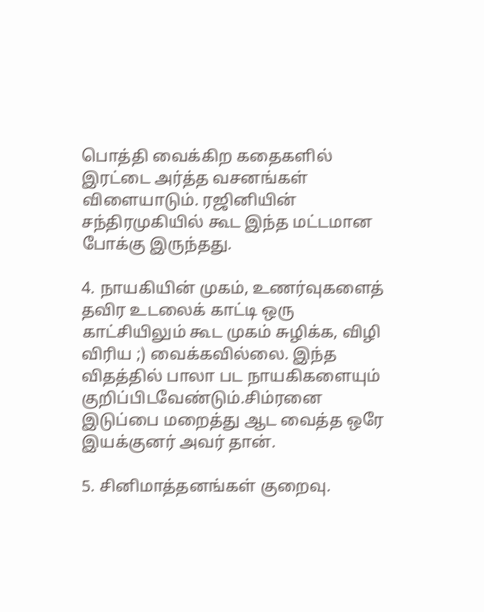பொத்தி வைக்கிற கதைகளில் இரட்டை அர்த்த வசனங்கள் விளையாடும். ரஜினியின் சந்திரமுகியில் கூட இந்த மட்டமான போக்கு இருந்தது.

4. நாயகியின் முகம், உணர்வுகளைத் தவிர உடலைக் காட்டி ஒரு காட்சியிலும் கூட முகம் சுழிக்க, விழி விரிய ;) வைக்கவில்லை. இந்த விதத்தில் பாலா பட நாயகிகளையும் குறிப்பிடவேண்டும்.சிம்ரனை இடுப்பை மறைத்து ஆட வைத்த ஒரே இயக்குனர் அவர் தான்.

5. சினிமாத்தனங்கள் குறைவு.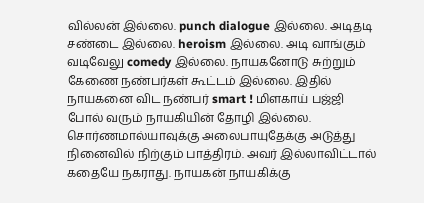வில்லன் இல்லை. punch dialogue இல்லை. அடிதடி சண்டை இல்லை. heroism இல்லை. அடி வாங்கும் வடிவேலு comedy இல்லை. நாயகனோடு சுற்றும் கேணை நண்பர்கள் கூட்டம் இல்லை. இதில் நாயகனை விட நண்பர் smart ! மிளகாய் பஜ்ஜி போல் வரும் நாயகியின் தோழி இல்லை. சொர்ணமால்யாவுக்கு அலைபாயுதேக்கு அடுத்து நினைவில் நிற்கும் பாத்திரம். அவர் இல்லாவிட்டால் கதையே நகராது. நாயகன் நாயகிக்கு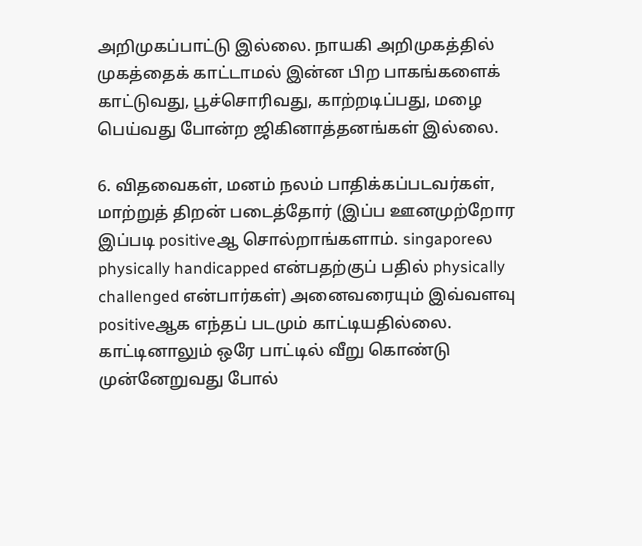அறிமுகப்பாட்டு இல்லை. நாயகி அறிமுகத்தில் முகத்தைக் காட்டாமல் இன்ன பிற பாகங்களைக் காட்டுவது, பூச்சொரிவது, காற்றடிப்பது, மழை பெய்வது போன்ற ஜிகினாத்தனங்கள் இல்லை.

6. விதவைகள், மனம் நலம் பாதிக்கப்படவர்கள், மாற்றுத் திறன் படைத்தோர் (இப்ப ஊனமுற்றோர இப்படி positiveஆ சொல்றாங்களாம். singaporeல physically handicapped என்பதற்குப் பதில் physically challenged என்பார்கள்) அனைவரையும் இவ்வளவு positiveஆக எந்தப் படமும் காட்டியதில்லை. காட்டினாலும் ஒரே பாட்டில் வீறு கொண்டு முன்னேறுவது போல்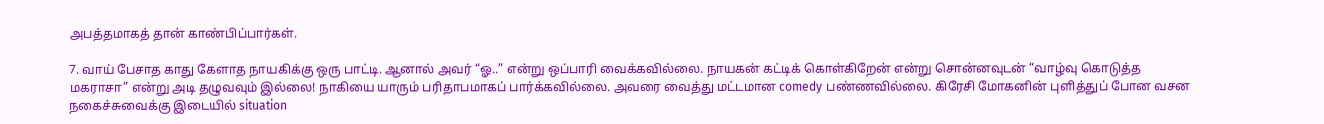அபத்தமாகத் தான் காண்பிப்பார்கள்.

7. வாய் பேசாத காது கேளாத நாயகிக்கு ஒரு பாட்டி. ஆனால் அவர் “ஓ..” என்று ஒப்பாரி வைக்கவில்லை. நாயகன் கட்டிக் கொள்கிறேன் என்று சொன்னவுடன் “வாழ்வு கொடுத்த மகராசா” என்று அடி தழுவவும் இல்லை! நாகியை யாரும் பரிதாபமாகப் பார்க்கவில்லை. அவரை வைத்து மட்டமான comedy பண்ணவில்லை. கிரேசி மோகனின் புளித்துப் போன வசன நகைச்சுவைக்கு இடையில் situation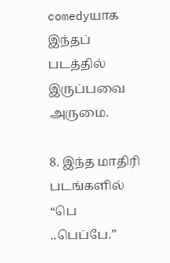comedyயாக இந்தப் படத்தில் இருப்பவை அருமை.

8. இந்த மாதிரி படங்களில் “பெ ..பெப்பே.”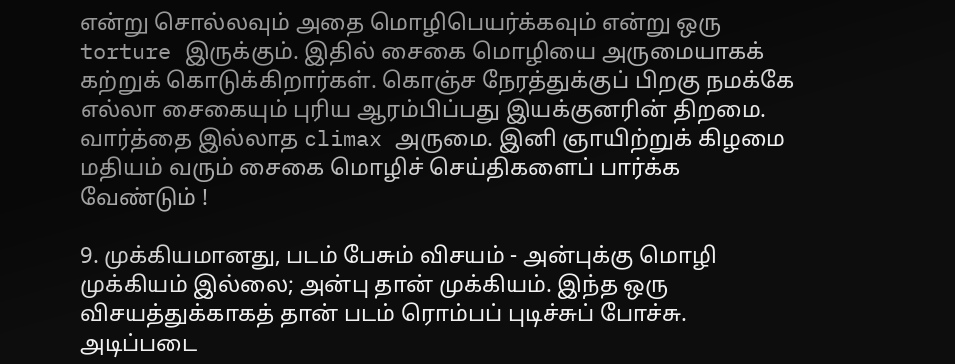என்று சொல்லவும் அதை மொழிபெயர்க்கவும் என்று ஒரு torture இருக்கும். இதில் சைகை மொழியை அருமையாகக் கற்றுக் கொடுக்கிறார்கள். கொஞ்ச நேரத்துக்குப் பிறகு நமக்கே எல்லா சைகையும் புரிய ஆரம்பிப்பது இயக்குனரின் திறமை. வார்த்தை இல்லாத climax அருமை. இனி ஞாயிற்றுக் கிழமை மதியம் வரும் சைகை மொழிச் செய்திகளைப் பார்க்க வேண்டும் !

9. முக்கியமானது, படம் பேசும் விசயம் - அன்புக்கு மொழி முக்கியம் இல்லை; அன்பு தான் முக்கியம். இந்த ஒரு விசயத்துக்காகத் தான் படம் ரொம்பப் புடிச்சுப் போச்சு. அடிப்படை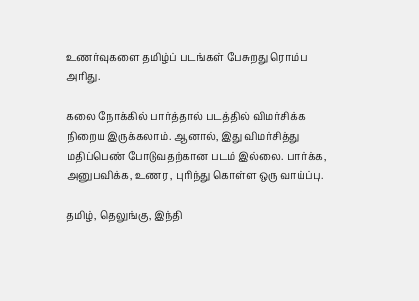உணர்வுகளை தமிழ்ப் படங்கள் பேசுறது ரொம்ப அரிது.

கலை நோக்கில் பார்த்தால் படத்தில் விமர்சிக்க நிறைய இருக்கலாம். ஆனால், இது விமர்சித்து மதிப்பெண் போடுவதற்கான படம் இல்லை. பார்க்க, அனுபவிக்க, உணர , புரிந்து கொள்ள ஒரு வாய்ப்பு.

தமிழ், தெலுங்கு, இந்தி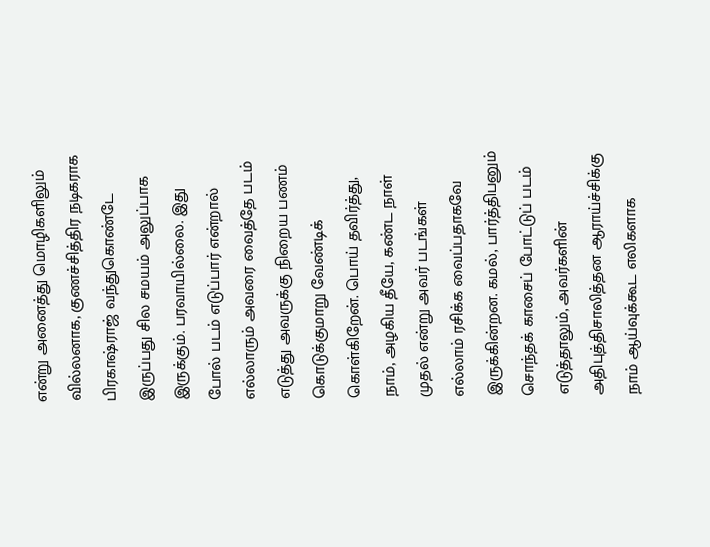என்று அனைத்து மொழிகளிலும் வில்லனாக, குணச்சித்திர நடிகராக பிரகாஷ்ராஜ் வந்துகொண்டே இருப்பது சில சமயம் அலுப்பாக இருக்கும். பரவாயில்லை. இது போல் படம் எடுப்பார் என்றால் எல்லாரும் அவரை வைத்தே படம் எடுத்து அவருக்கு நிறைய பணம் கொடுக்குமாறு வேண்டிக் கொள்கிறேன். பொய் தவிர்த்து, நாம், அழகிய தீயே, கண்ட நாள் முதல் என்று அவர் படங்கள் எல்லாம் ரசிக்க வைப்பதாகவே இருக்கின்றன. கமல், பார்த்திபனும் சொந்தக் காசைப் போட்டுப் படம் எடுத்தாலும், அவர்களின் அதிபுத்திசாலித்தன ஆராய்ச்சிக்கு நாம் ஆய்வுக்கூட எலிகளாக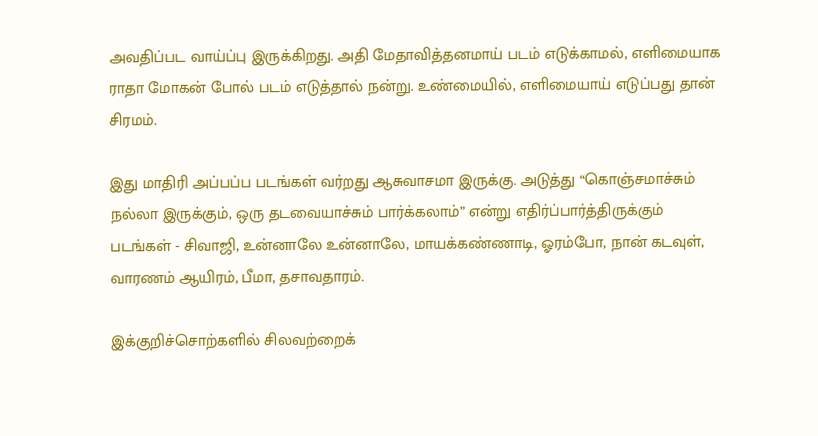அவதிப்பட வாய்ப்பு இருக்கிறது. அதி மேதாவித்தனமாய் படம் எடுக்காமல், எளிமையாக ராதா மோகன் போல் படம் எடுத்தால் நன்று. உண்மையில், எளிமையாய் எடுப்பது தான் சிரமம்.

இது மாதிரி அப்பப்ப படங்கள் வர்றது ஆசுவாசமா இருக்கு. அடுத்து “கொஞ்சமாச்சும் நல்லா இருக்கும், ஒரு தடவையாச்சும் பார்க்கலாம்” என்று எதிர்ப்பார்த்திருக்கும் படங்கள் - சிவாஜி, உன்னாலே உன்னாலே, மாயக்கண்ணாடி, ஓரம்போ, நான் கடவுள், வாரணம் ஆயிரம், பீமா, தசாவதாரம்.

இக்குறிச்சொற்களில் சிலவற்றைக்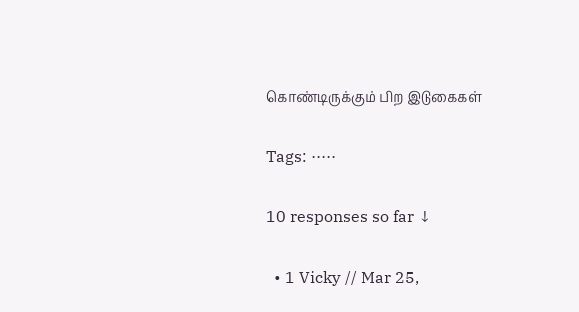கொண்டிருக்கும் பிற இடுகைகள்

Tags: ·····

10 responses so far ↓

  • 1 Vicky // Mar 25,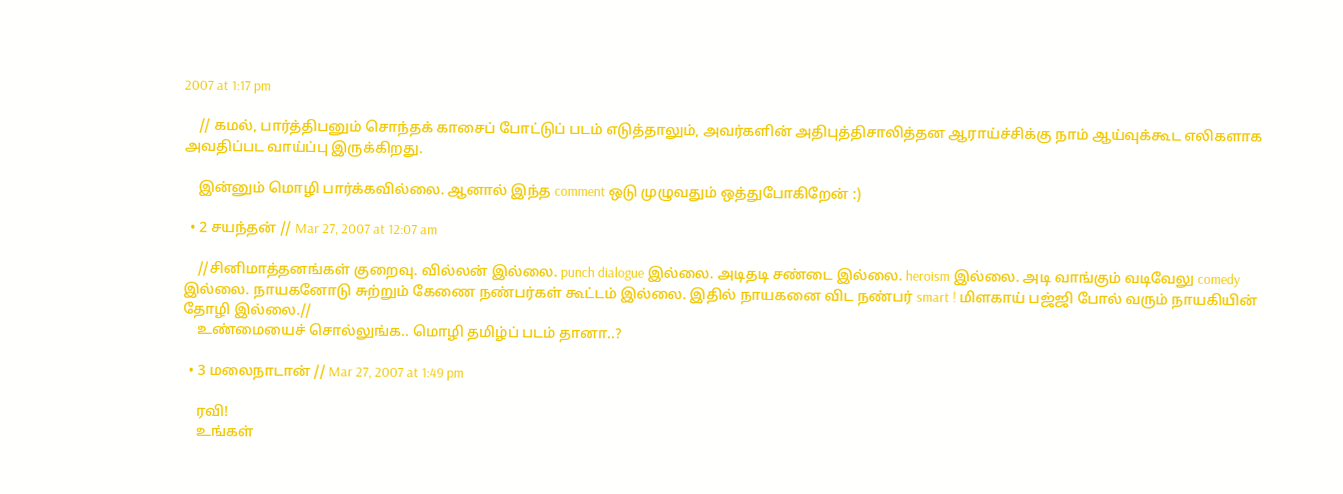2007 at 1:17 pm

    // கமல், பார்த்திபனும் சொந்தக் காசைப் போட்டுப் படம் எடுத்தாலும், அவர்களின் அதிபுத்திசாலித்தன ஆராய்ச்சிக்கு நாம் ஆய்வுக்கூட எலிகளாக அவதிப்பட வாய்ப்பு இருக்கிறது.

    இன்னும் மொழி பார்க்கவில்லை. ஆனால் இந்த comment ஒடு முழுவதும் ஒத்துபோகிறேன் :)

  • 2 சயந்தன் // Mar 27, 2007 at 12:07 am

    //சினிமாத்தனங்கள் குறைவு. வில்லன் இல்லை. punch dialogue இல்லை. அடிதடி சண்டை இல்லை. heroism இல்லை. அடி வாங்கும் வடிவேலு comedy இல்லை. நாயகனோடு சுற்றும் கேணை நண்பர்கள் கூட்டம் இல்லை. இதில் நாயகனை விட நண்பர் smart ! மிளகாய் பஜ்ஜி போல் வரும் நாயகியின் தோழி இல்லை.//
    உண்மையைச் சொல்லுங்க.. மொழி தமிழ்ப் படம் தானா..?

  • 3 மலைநாடான் // Mar 27, 2007 at 1:49 pm

    ரவி!
    உங்கள்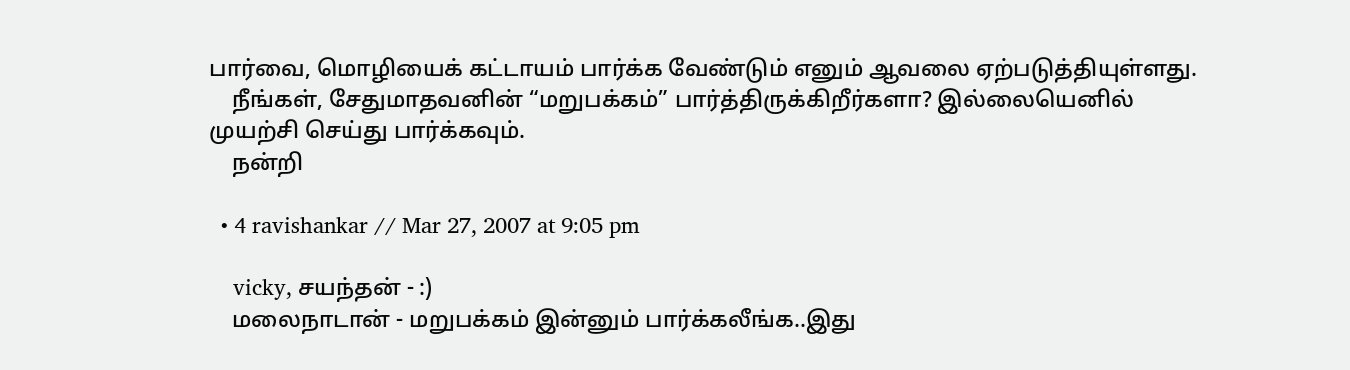பார்வை, மொழியைக் கட்டாயம் பார்க்க வேண்டும் எனும் ஆவலை ஏற்படுத்தியுள்ளது.
    நீங்கள், சேதுமாதவனின் “மறுபக்கம்” பார்த்திருக்கிறீர்களா? இல்லையெனில் முயற்சி செய்து பார்க்கவும்.
    நன்றி

  • 4 ravishankar // Mar 27, 2007 at 9:05 pm

    vicky, சயந்தன் - :)
    மலைநாடான் - மறுபக்கம் இன்னும் பார்க்கலீங்க..இது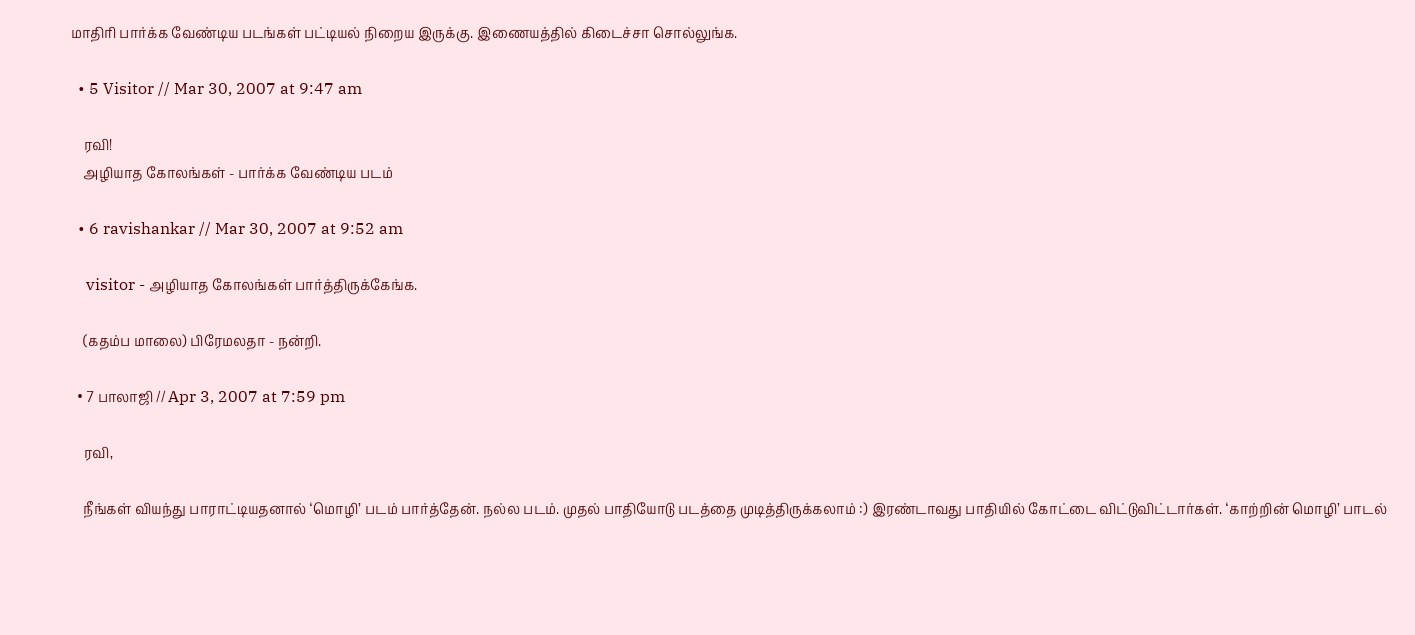மாதிரி பார்க்க வேண்டிய படங்கள் பட்டியல் நிறைய இருக்கு. இணையத்தில் கிடைச்சா சொல்லுங்க.

  • 5 Visitor // Mar 30, 2007 at 9:47 am

    ரவி!
    அழியாத கோலங்கள் - பார்க்க வேண்டிய படம்

  • 6 ravishankar // Mar 30, 2007 at 9:52 am

    visitor - அழியாத கோலங்கள் பார்த்திருக்கேங்க.

    (கதம்ப மாலை) பிரேமலதா - நன்றி.

  • 7 பாலாஜி // Apr 3, 2007 at 7:59 pm

    ரவி,

    நீங்கள் வியந்து பாராட்டியதனால் ‘மொழி’ படம் பார்த்தேன். நல்ல படம். முதல் பாதியோடு படத்தை முடித்திருக்கலாம் :) இரண்டாவது பாதியில் கோட்டை விட்டுவிட்டார்கள். ‘காற்றின் மொழி’ பாடல்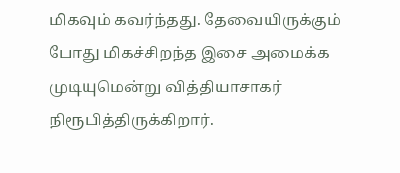மிகவும் கவர்ந்தது. தேவையிருக்கும் போது மிகச்சிறந்த இசை அமைக்க முடியுமென்று வித்தியாசாகர் நிரூபித்திருக்கிறார்.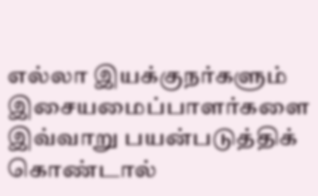எல்லா இயக்குநர்களும் இசையமைப்பாளர்களை இவ்வாறு பயன்படுத்திக் கொண்டால்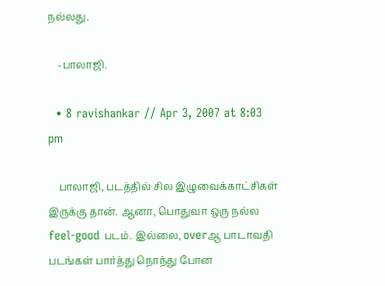நல்லது.

    -பாலாஜி.

  • 8 ravishankar // Apr 3, 2007 at 8:03 pm

    பாலாஜி, படத்தில் சில இழுவைக்காட்சிகள் இருக்கு தான். ஆனா, பொதுவா ஒரு நல்ல feel-good படம். இல்லை, overஆ பாடாவதி படங்கள் பார்த்து நொந்து போன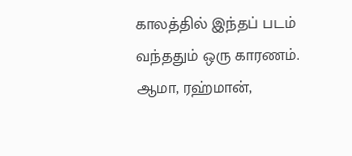காலத்தில் இந்தப் படம் வந்ததும் ஒரு காரணம். ஆமா, ரஹ்மான்,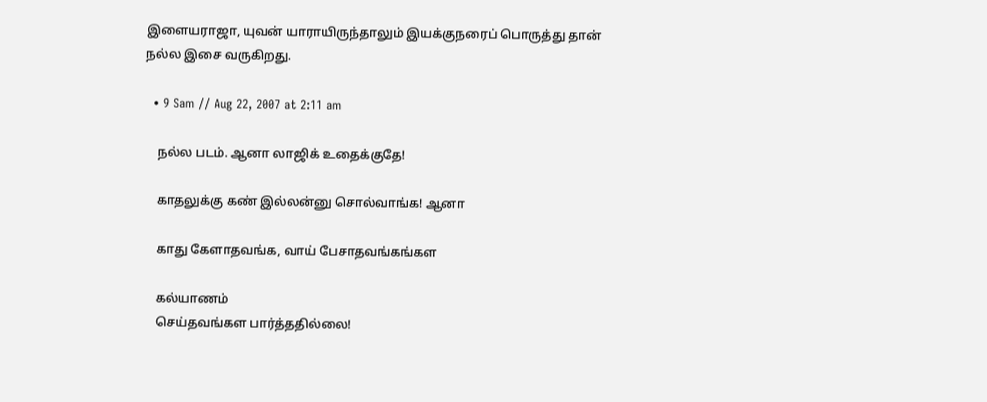இளையராஜா, யுவன் யாராயிருந்தாலும் இயக்குநரைப் பொருத்து தான் நல்ல இசை வருகிறது.

  • 9 Sam // Aug 22, 2007 at 2:11 am

    நல்ல படம். ஆனா லாஜிக் உதைக்குதே!

    காதலுக்கு கண் இல்லன்னு சொல்வாங்க! ஆனா

    காது கேளாதவங்க, வாய் பேசாதவங்கங்கள

    கல்யாணம்
    செய்தவங்கள பார்த்ததில்லை!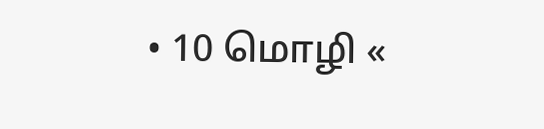• 10 மொழி «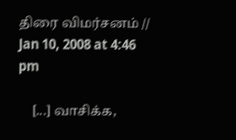திரை விமர்சனம் // Jan 10, 2008 at 4:46 pm

    [...] வாசிக்க,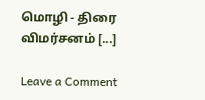மொழி - திரை விமர்சனம் [...]

Leave a Comment